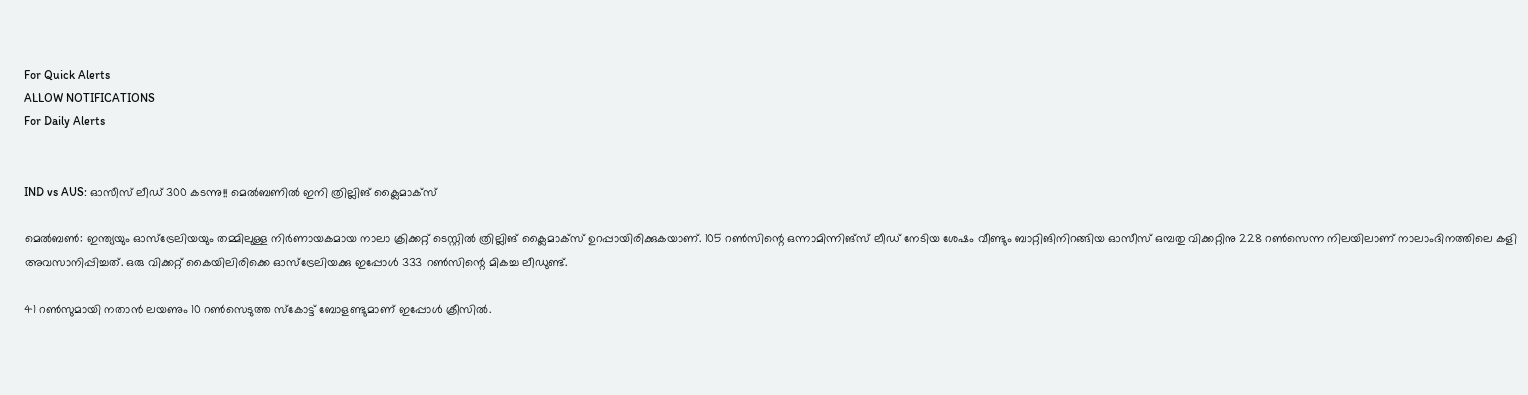For Quick Alerts
ALLOW NOTIFICATIONS
For Daily Alerts


IND vs AUS: ഓസീസ് ലീഡ് 300 കടന്നു!! മെല്‍ബണില്‍ ഇനി ത്രില്ലിങ് ക്ലൈമാക്‌സ്

മെല്‍ബണ്‍: ഇന്ത്യയും ഓസ്‌ട്രേലിയയും തമ്മിലുള്ള നിര്‍ണായകമായ നാലാ ക്രിക്കറ്റ് ടെസ്റ്റില്‍ ത്രില്ലിങ് ക്ലൈമാക്‌സ് ഉറപ്പായിരിക്കുകയാണ്. 105 റണ്‍സിന്റെ ഒന്നാമിന്നിങ്‌സ് ലീഡ് നേടിയ ശേഷം വീണ്ടും ബാറ്റിങിനിറങ്ങിയ ഓസീസ് ഒമ്പതു വിക്കറ്റിനു 228 റണ്‍സെന്ന നിലയിലാണ് നാലാംദിനത്തിലെ കളി അവസാനിപ്പിച്ചത്. ഒരു വിക്കറ്റ് കൈയിലിരിക്കെ ഓസ്‌ട്രേലിയക്കു ഇപ്പോള്‍ 333 റണ്‍സിന്റെ മികച്ച ലീഡുണ്ട്.

41 റണ്‍സുമായി നതാന്‍ ലയണും 10 റണ്‍സെടുത്ത സ്‌കോട്ട് ബോളണ്ടുമാണ് ഇപ്പോള്‍ ക്രീസില്‍.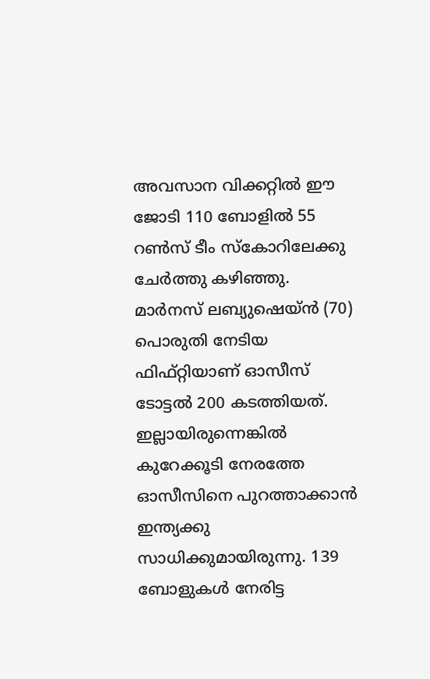അവസാന വിക്കറ്റില്‍ ഈ ജോടി 110 ബോളില്‍ 55 റണ്‍സ് ടീം സ്‌കോറിലേക്കു ചേര്‍ത്തു കഴിഞ്ഞു. മാര്‍നസ് ലബ്യുഷെയ്ന്‍ (70) പൊരുതി നേടിയ ഫിഫ്റ്റിയാണ് ഓസീസ് ടോട്ടല്‍ 200 കടത്തിയത്. ഇല്ലായിരുന്നെങ്കില്‍ കുറേക്കൂടി നേരത്തേ ഓസീസിനെ പുറത്താക്കാന്‍ ഇന്ത്യക്കു സാധിക്കുമായിരുന്നു. 139 ബോളുകള്‍ നേരിട്ട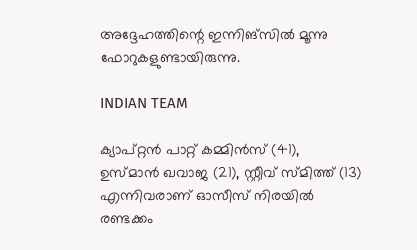അദ്ദേഹത്തിന്റെ ഇന്നിങ്‌സില്‍ മൂന്നു ഫോറുകളുണ്ടായിരുന്നു.

INDIAN TEAM

ക്യാപ്റ്റന്‍ പാറ്റ് കമ്മിന്‍സ് (41), ഉസ്മാന്‍ ഖവാജ (21), സ്റ്റീവ് സ്മിത്ത് (13) എന്നിവരാണ് ഓസീസ് നിരയില്‍ രണ്ടക്കം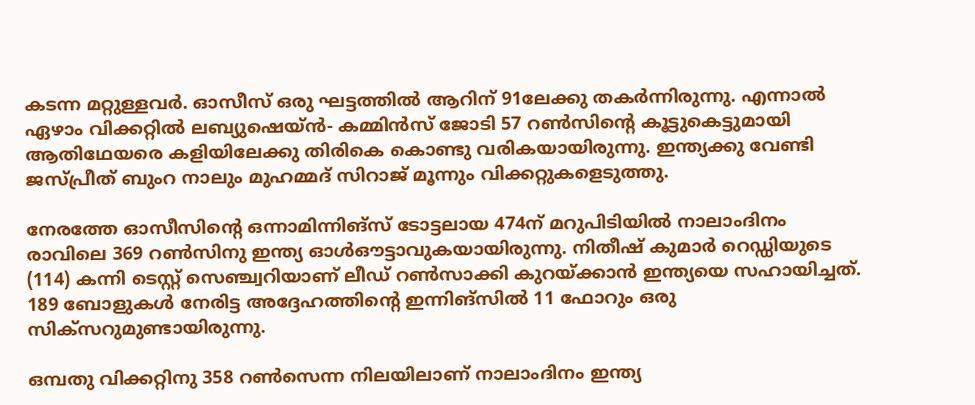കടന്ന മറ്റുള്ളവര്‍. ഓസീസ് ഒരു ഘട്ടത്തില്‍ ആറിന് 91ലേക്കു തകര്‍ന്നിരുന്നു. എന്നാല്‍ ഏഴാം വിക്കറ്റില്‍ ലബ്യുഷെയ്ന്‍- കമ്മിന്‍സ് ജോടി 57 റണ്‍സിന്റെ കൂട്ടുകെട്ടുമായി ആതിഥേയരെ കളിയിലേക്കു തിരികെ കൊണ്ടു വരികയായിരുന്നു. ഇന്ത്യക്കു വേണ്ടി ജസ്പ്രീത് ബുംറ നാലും മുഹമ്മദ് സിറാജ് മൂന്നും വിക്കറ്റുകളെടുത്തു.

നേരത്തേ ഓസീസിന്റെ ഒന്നാമിന്നിങ്‌സ് ടോട്ടലായ 474ന് മറുപിടിയില്‍ നാലാംദിനം രാവിലെ 369 റണ്‍സിനു ഇന്ത്യ ഓള്‍ഔട്ടാവുകയായിരുന്നു. നിതീഷ് കുമാര്‍ റെഡ്ഡിയുടെ (114) കന്നി ടെസ്റ്റ് സെഞ്ച്വറിയാണ് ലീഡ് റണ്‍സാക്കി കുറയ്ക്കാന്‍ ഇന്ത്യയെ സഹായിച്ചത്. 189 ബോളുകള്‍ നേരിട്ട അദ്ദേഹത്തിന്റെ ഇന്നിങ്‌സില്‍ 11 ഫോറും ഒരു സിക്‌സറുമുണ്ടായിരുന്നു.

ഒമ്പതു വിക്കറ്റിനു 358 റണ്‍സെന്ന നിലയിലാണ് നാലാംദിനം ഇന്ത്യ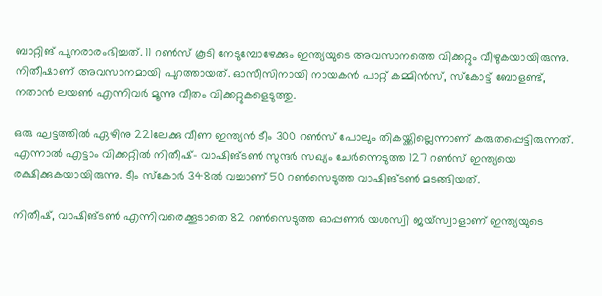ബാറ്റിങ് പുനരാരംഭിച്ചത്. 11 റണ്‍സ് കൂടി നേടുമ്പോഴേക്കും ഇന്ത്യയുടെ അവസാനത്തെ വിക്കറ്റും വീഴുകയായിരുന്നു. നിതീഷാണ് അവസാനമായി പുറത്തായത്. ഓസീസിനായി നായകന്‍ പാറ്റ് കമ്മിന്‍സ്, സ്‌കോട്ട് ബോളണ്ട്, നതാന്‍ ലയണ്‍ എന്നിവര്‍ മൂന്നു വീതം വിക്കറ്റുകളെടുത്തു.

ഒരു ഘട്ടത്തില്‍ ഏഴിനു 221ലേക്കു വീണ ഇന്ത്യന്‍ ടീം 300 റണ്‍സ് പോലും തികയ്ക്കില്ലെന്നാണ് കരുതപ്പെട്ടിരുന്നത്. എന്നാല്‍ എട്ടാം വിക്കറ്റില്‍ നിതീഷ്- വാഷിങ്ടണ്‍ സുന്ദര്‍ സഖ്യം ചേര്‍ന്നെടുത്ത 127 റണ്‍സ് ഇന്ത്യയെ രക്ഷിക്കുകയായിരുന്നു. ടീം സ്‌കോര്‍ 348ല്‍ വച്ചാണ് 50 റണ്‍സെടുത്ത വാഷിങ്ടണ്‍ മടങ്ങിയത്.

നിതീഷ്, വാഷിങ്ടണ്‍ എന്നിവരെക്കൂടാതെ 82 റണ്‍സെടുത്ത ഓപ്പണര്‍ യശസ്വി ജയ്‌സ്വാളാണ് ഇന്ത്യയുടെ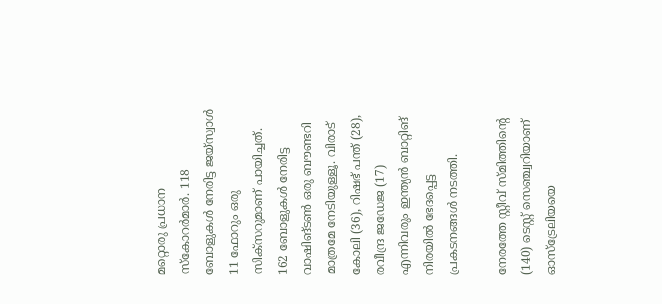മറ്റൊരു പ്രധാന സ്‌കോറര്‍മാര്‍. 118 ബോളുകള്‍ നേരിട്ട ജയ്‌സ്വാള്‍ 11 ഫോറും ഒരു സിക്‌സറുമാണ് പായിച്ചത്. 162 ബോളുകള്‍ നേരിട്ട വാഷിങ്ടണ്‍ ഒരു ബൗണ്ടറി മാത്രമേ നേടിയുള്ളൂ. വിരാട് കോലി (36), റിഷഭ് പന്ത് (28), രവീന്ദ്ര ജഡേജ (17) എന്നിവരും ഇന്ത്യന്‍ ബാറ്റിങ് നിരയില്‍ ഭേദപ്പെട്ട പ്രകടനങ്ങള്‍ നടത്തി.

നേരത്തേ സ്റ്റീവ് സ്മിത്തിന്റെ (140) ടെസ്റ്റ് സെഞ്ച്വറിയാണ് ഓസ്‌ട്രേലിയയെ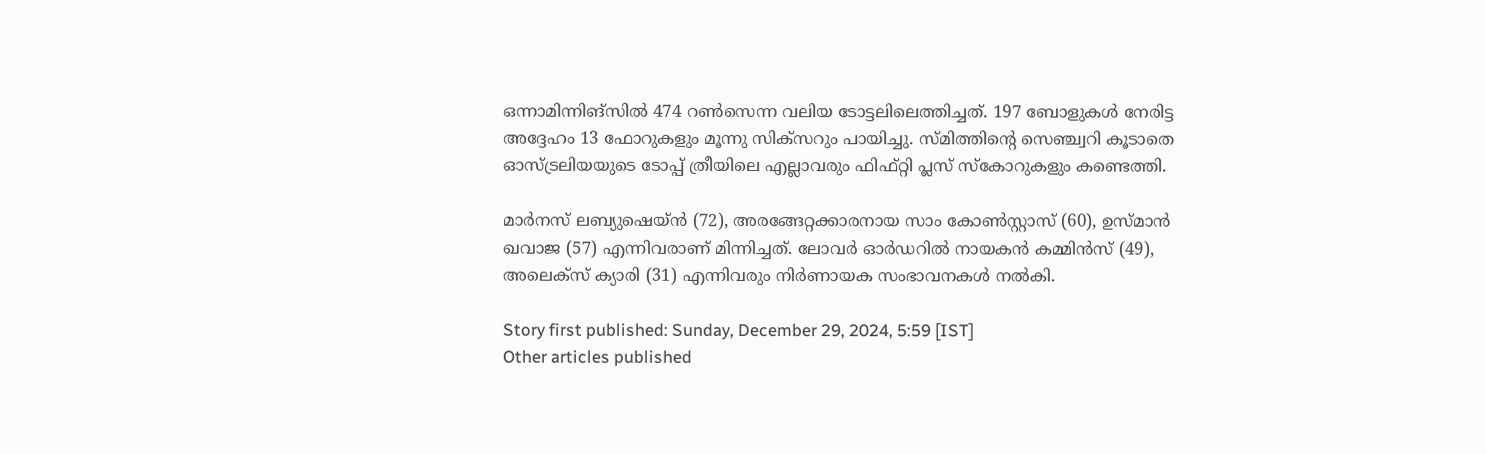ഒന്നാമിന്നിങ്‌സില്‍ 474 റണ്‍സെന്ന വലിയ ടോട്ടലിലെത്തിച്ചത്. 197 ബോളുകള്‍ നേരിട്ട അദ്ദേഹം 13 ഫോറുകളും മൂന്നു സിക്‌സറും പായിച്ചു. സ്മിത്തിന്റെ സെഞ്ച്വറി കൂടാതെ ഓസ്ട്രലിയയുടെ ടോപ്പ് ത്രീയിലെ എല്ലാവരും ഫിഫ്റ്റി പ്ലസ് സ്‌കോറുകളും കണ്ടെത്തി.

മാര്‍നസ് ലബ്യുഷെയ്ന്‍ (72), അരങ്ങേറ്റക്കാരനായ സാം കോണ്‍സ്റ്റാസ് (60), ഉസ്മാന്‍ ഖവാജ (57) എന്നിവരാണ് മിന്നിച്ചത്. ലോവര്‍ ഓര്‍ഡറില്‍ നായകന്‍ കമ്മിന്‍സ് (49), അലെക്‌സ് ക്യാരി (31) എന്നിവരും നിര്‍ണായക സംഭാവനകള്‍ നല്‍കി.

Story first published: Sunday, December 29, 2024, 5:59 [IST]
Other articles published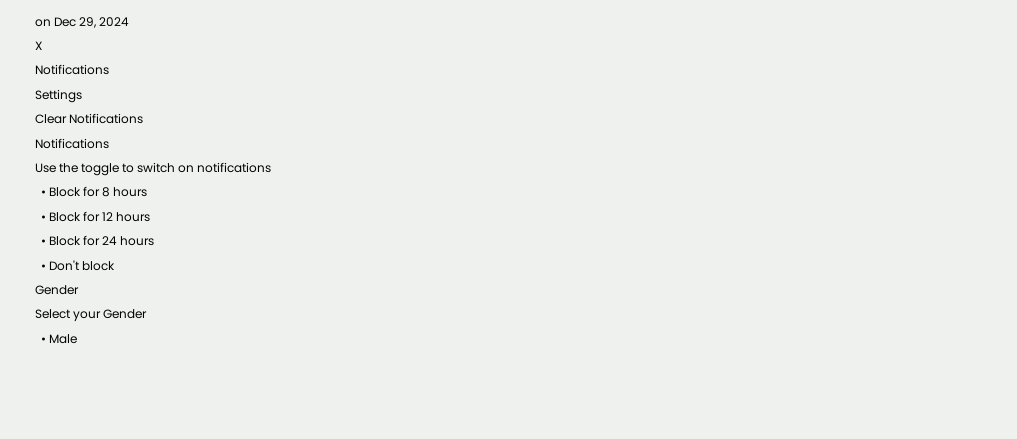on Dec 29, 2024
X
Notifications
Settings
Clear Notifications
Notifications
Use the toggle to switch on notifications
  • Block for 8 hours
  • Block for 12 hours
  • Block for 24 hours
  • Don't block
Gender
Select your Gender
  • Male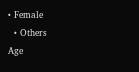• Female
  • Others
Age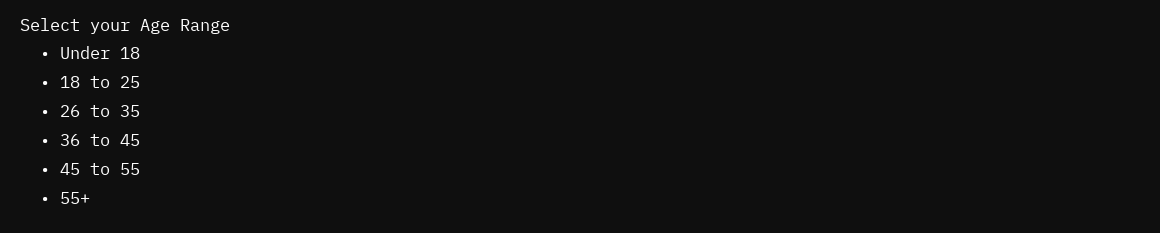Select your Age Range
  • Under 18
  • 18 to 25
  • 26 to 35
  • 36 to 45
  • 45 to 55
  • 55+